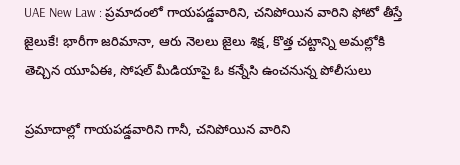UAE New Law : ప్రమాదంలో గాయపడ్డవారిని, చనిపోయిన వారిని ఫోటో తీస్తే జైలుకే! భారీగా జరిమానా, ఆరు నెలలు జైలు శిక్ష, కొత్త చట్టాన్ని అమల్లోకి తెచ్చిన యూఏఈ, సోషల్ మీడియాపై ఓ కన్నేసి ఉంచనున్న పోలీసులు

ప్రమాదాల్లో గాయపడ్డవారిని గానీ, చనిపోయిన వారిని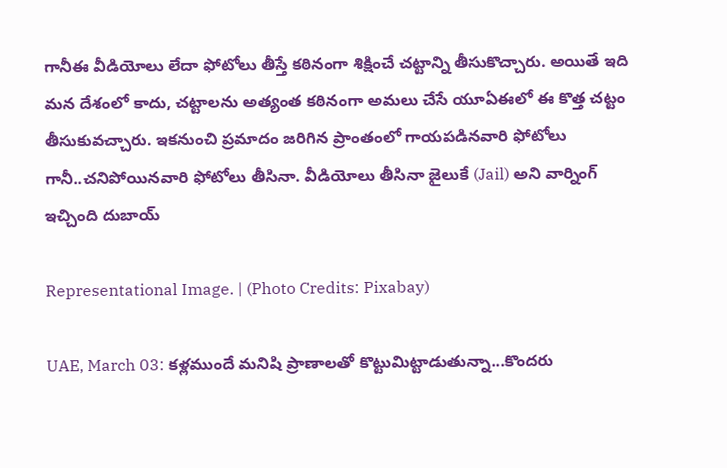గానీఈ వీడియోలు లేదా ఫోటోలు తీస్తే కఠినంగా శిక్షించే చట్టాన్ని తీసుకొచ్చారు. అయితే ఇది మన దేశంలో కాదు, చట్టాలను అత్యంత కఠినంగా అమలు చేసే యూఏఈలో ఈ కొత్త చట్టం తీసుకువచ్చారు. ఇకనుంచి ప్రమాదం జరిగిన ప్రాంతంలో గాయపడినవారి ఫోటోలు గానీ..చనిపోయినవారి ఫోటోలు తీసినా. వీడియోలు తీసినా జైలుకే (Jail) అని వార్నింగ్ ఇచ్చింది దుబాయ్

Representational Image. | (Photo Credits: Pixabay)

UAE, March 03: కళ్లముందే మనిషి ప్రాణాలతో కొట్టుమిట్టాడుతున్నా...కొందరు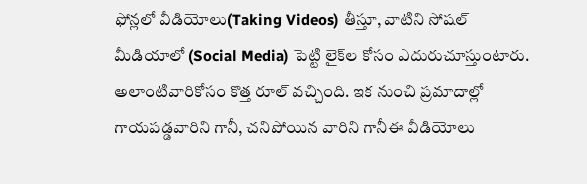ఫోన్లలో వీడియోలు(Taking Videos) తీస్తూ, వాటిని సోషల్ మీడియాలో (Social Media) పెట్టి లైక్‌ల కోసం ఎదురుచూస్తుంటారు. అలాంటివారికోసం కొత్త రూల్ వచ్చింది. ఇక నుంచి ప్రమాదాల్లో గాయపడ్డవారిని గానీ, చనిపోయిన వారిని గానీఈ వీడియోలు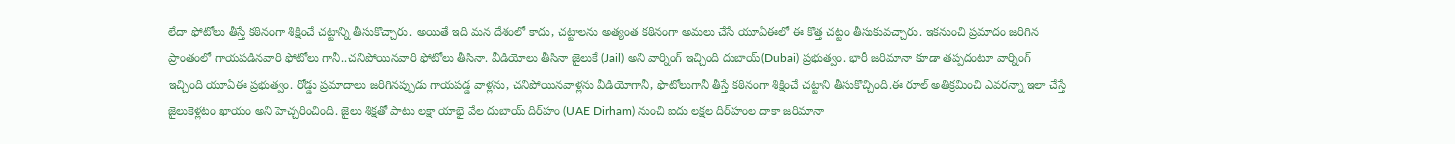లేదా ఫోటోలు తీస్తే కఠినంగా శిక్షించే చట్టాన్ని తీసుకొచ్చారు. అయితే ఇది మన దేశంలో కాదు, చట్టాలను అత్యంత కఠినంగా అమలు చేసే యూఏఈలో ఈ కొత్త చట్టం తీసుకువచ్చారు. ఇకనుంచి ప్రమాదం జరిగిన ప్రాంతంలో గాయపడినవారి ఫోటోలు గానీ..చనిపోయినవారి ఫోటోలు తీసినా. వీడియోలు తీసినా జైలుకే (Jail) అని వార్నింగ్ ఇచ్చింది దుబాయ్(Dubai) ప్రభుత్వం. భారీ జరిమానా కూడా తప్పదంటూ వార్నింగ్ ఇచ్చింది యూఏఈ ప్రభుత్వం. రోడ్డు ప్రమాదాలు జరిగినప్పుడు గాయపడ్డ వాళ్లను, చనిపోయినవాళ్లను వీడియోగానీ, ఫొటోలుగానీ తీస్తే కఠినంగా శిక్షించే చట్టాని తీసుకొచ్చింది.ఈ రూల్ అతిక్రమించి ఎవరన్నా ఇలా చేస్తే జైలుకెళ్లటం ఖాయం అని హెచ్చరించింది. జైలు శిక్షతో పాటు లక్షా యాభై వేల దుబాయ్‌ దిర్‌హం (UAE Dirham) నుంచి ఐదు లక్షల దిర్‌హంల దాకా జరిమానా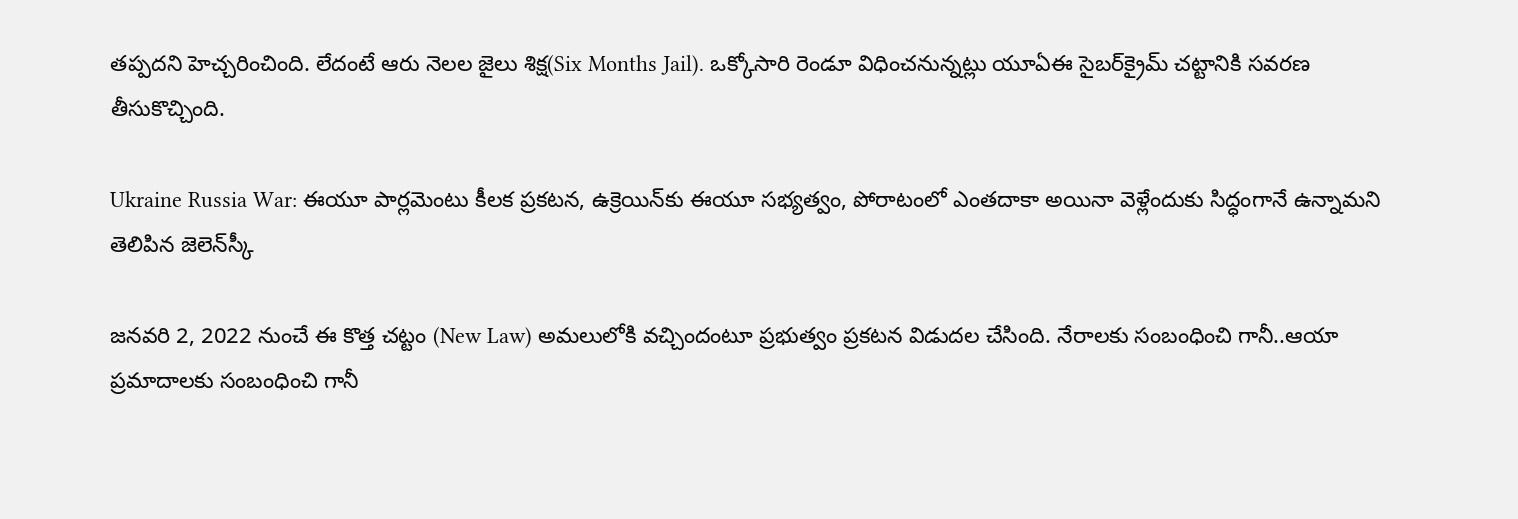తప్పదని హెచ్చరించింది. లేదంటే ఆరు నెలల జైలు శిక్ష(Six Months Jail). ఒక్కోసారి రెండూ విధించనున్నట్లు యూఏఈ సైబర్‌క్రైమ్‌ చట్టానికి సవరణ తీసుకొచ్చింది.

Ukraine Russia War: ఈయూ పార్ల‌మెంటు కీలక ప్రకటన, ఉక్రెయిన్‌కు ఈయూ సభ్యత్వం, పోరాటంలో ఎంత‌దాకా అయినా వెళ్లేందుకు సిద్ధంగానే ఉన్నామని తెలిపిన జెలెన్‌స్కీ

జనవరి 2, 2022 నుంచే ఈ కొత్త చట్టం (New Law) అమలులోకి వచ్చిందంటూ ప్రభుత్వం ప్రకటన విడుదల చేసింది. నేరాలకు సంబంధించి గానీ..ఆయా ప్రమాదాలకు సంబంధించి గానీ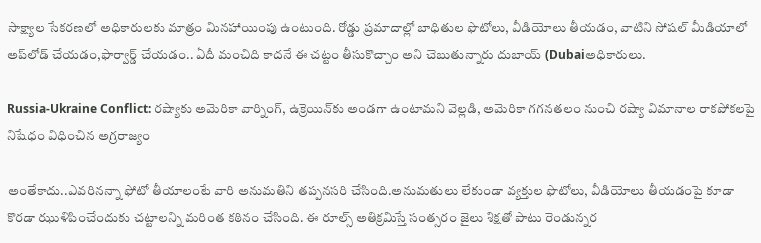సాక్ష్యాల సేకరణలో అధికారులకు మాత్రం మినహాయింపు ఉంటుంది. రోడ్డు ప్రమాదాల్లో బాధితుల ఫొటోలు, వీడియోలు తీయడం, వాటిని సోషల్‌ మీడియాలో అప్‌లోడ్‌ చేయడం,ఫార్వార్డ్‌ చేయడం.. ఏదీ మంచిది కాదనే ఈ చట్టం తీసుకొచ్చాం అని చెబుతున్నారు దుబాయ్ (Dubaiఅధికారులు.

Russia-Ukraine Conflict: రష్యాకు అమెరికా వార్నింగ్, ఉక్రెయిన్‌కు అండగా ఉంటామని వెల్లడి, అమెరికా గగనతలం నుంచి రష్యా విమానాల రాకపోకలపై నిషేధం విధించిన అగ్రరాజ్యం

అంతేకాదు..ఎవరినన్నా ఫోటో తీయాలంటే వారి అనుమతిని తప్పనసరి చేసింది.అనుమతులు లేకుండా వ్యక్తుల ఫొటోలు, వీడియోలు తీయడంపై కూడా కొరడా ఝుళిపించేందుకు చట్టాలన్ని మరింత కఠినం చేసింది. ఈ రూల్స్ అతిక్రమిస్తే సంత్సరం జైలు శిక్షతో పాటు రెండున్నర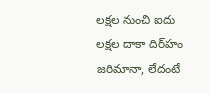లక్షల నుంచి ఐదు లక్షల దాకా దిర్‌హం జరిమానా, లేదంటే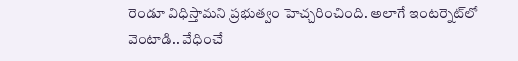రెండూ విధిస్తామని ప్రభుత్వం హెచ్చరించింది. అలాగే ఇంటర్నెట్‌లో వెంటాడి.. వేధించే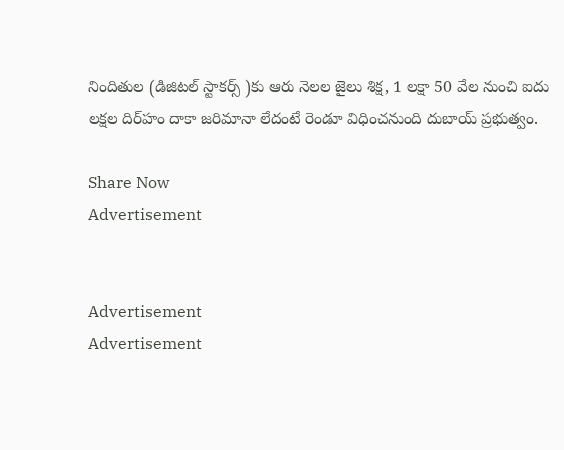నిందితుల (డిజిటల్‌ స్టాకర్స్‌ )కు ఆరు నెలల జైలు శిక్ష, 1 లక్షా 50 వేల నుంచి ఐదు లక్షల దిర్‌హం దాకా జరిమానా లేదంటే రెండూ విధించనుంది దుబాయ్ ప్రభుత్వం.

Share Now
Advertisement


Advertisement
Advertisement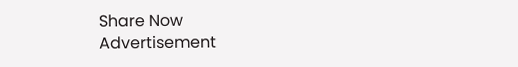Share Now
Advertisement